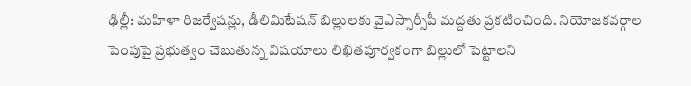ఢిల్లీ: మహిళా రిజర్వేషన్లు, డీలిమిటేషన్ బిల్లులకు వైఎస్సార్సీపీ మద్దతు ప్రకటించింది. నియోజకవర్గాల పెంపుపై ప్రభుత్వం చెబుతున్న విషయాలు లిఖితపూర్వకంగా బిల్లులో పెట్టాలని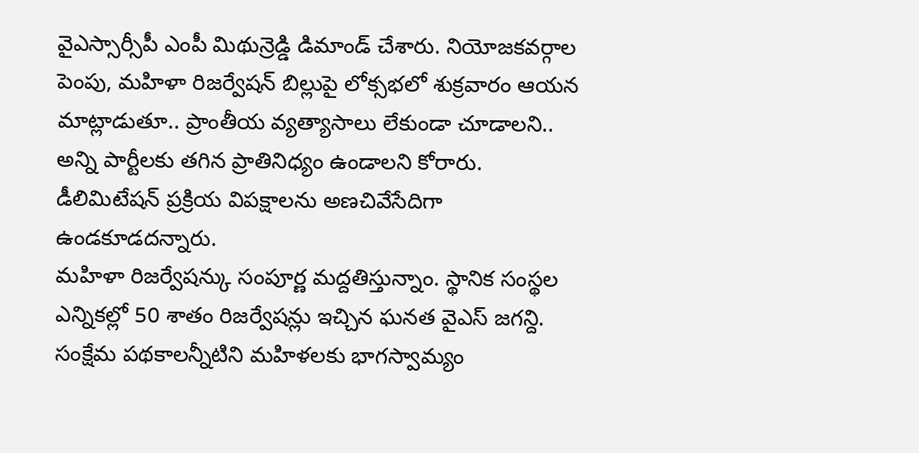వైఎస్సార్సీపీ ఎంపీ మిథున్రెడ్డి డిమాండ్ చేశారు. నియోజకవర్గాల పెంపు, మహిళా రిజర్వేషన్ బిల్లుపై లోక్సభలో శుక్రవారం ఆయన మాట్లాడుతూ.. ప్రాంతీయ వ్యత్యాసాలు లేకుండా చూడాలని.. అన్ని పార్టీలకు తగిన ప్రాతినిధ్యం ఉండాలని కోరారు. డీలిమిటేషన్ ప్రక్రియ విపక్షాలను అణచివేసేదిగా ఉండకూడదన్నారు.
మహిళా రిజర్వేషన్కు సంపూర్ణ మద్దతిస్తున్నాం. స్థానిక సంస్థల ఎన్నికల్లో 50 శాతం రిజర్వేషన్లు ఇచ్చిన ఘనత వైఎస్ జగన్ది. సంక్షేమ పథకాలన్నీటిని మహిళలకు భాగస్వామ్యం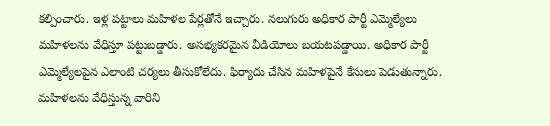కల్పించారు. ఇళ్ల పట్టాలు మహిళల పేర్లతోనే ఇచ్చారు. నలుగురు అధికార పార్టీ ఎమ్మెల్యేలు మహిళలను వేధిస్తూ పట్టుబడ్డారు. అసభ్యకరమైన వీడియోలు బయటపడ్డాయి. అధికార పార్టీ ఎమ్మెల్యేలపైన ఎలాంటి చర్యలు తీసుకోలేదు. ఫిర్యాదు చేసిన మహిళపైనే కేసులు పెడుతున్నారు. మహిళలను వేధిస్తున్న వారిని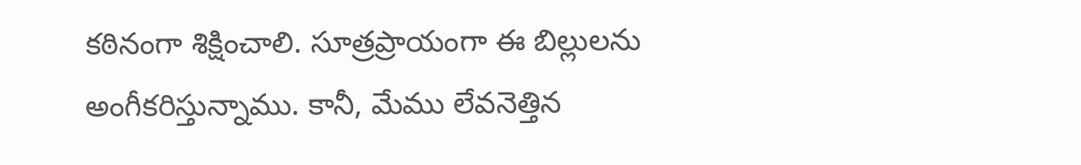కఠినంగా శిక్షించాలి. సూత్రప్రాయంగా ఈ బిల్లులను అంగీకరిస్తున్నాము. కానీ, మేము లేవనెత్తిన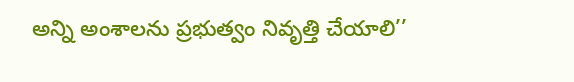అన్ని అంశాలను ప్రభుత్వం నివృత్తి చేయాలి’’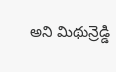అని మిథున్రెడ్డి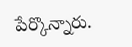పేర్కొన్నారు.